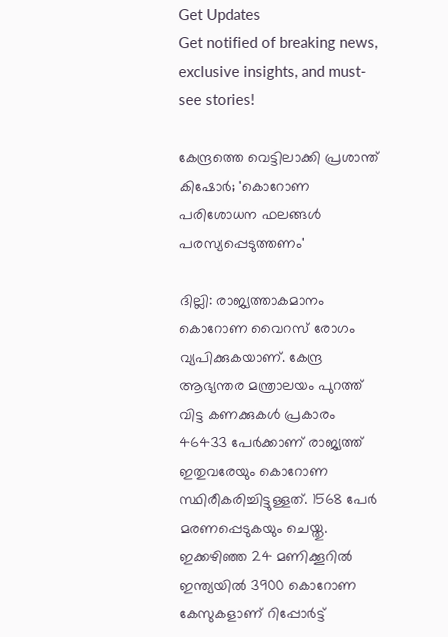Get Updates
Get notified of breaking news, exclusive insights, and must-see stories!

കേന്ദ്രത്തെ വെട്ടിലാക്കി പ്രശാന്ത് കിഷോര്‍; 'കൊറോണ പരിശോധന ഫലങ്ങള്‍ പരസ്യപ്പെടുത്തണം'

ദില്ലി: രാജ്യത്താകമാനം കൊറോണ വൈറസ് രോഗം വ്യപിക്കുകയാണ്. കേന്ദ്ര ആഭ്യന്തര മന്ത്രാലയം പുറത്ത് വിട്ട കണക്കുകള്‍ പ്രകാരം 46433 പേര്‍ക്കാണ് രാജ്യത്ത് ഇതുവരേയും കൊറോണ സ്ഥിരീകരിച്ചിട്ടുള്ളത്. 1568 പേര്‍ മരണപ്പെടുകയും ചെയ്തു. ഇക്കഴിഞ്ഞ 24 മണിക്കൂറില്‍ ഇന്ത്യയില്‍ 3900 കൊറോണ കേസുകളാണ് റിപ്പോര്‍ട്ട്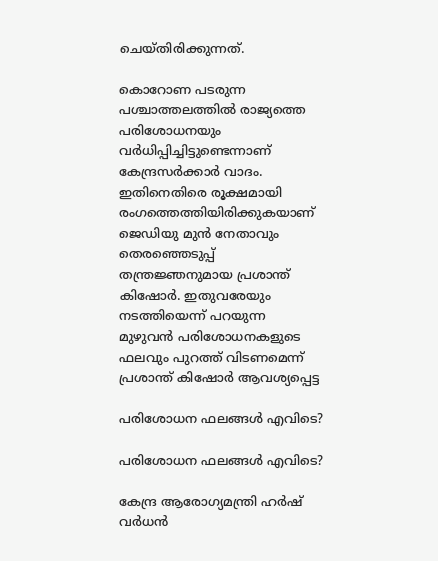ചെയ്തിരിക്കുന്നത്.

കൊറോണ പടരുന്ന പശ്ചാത്തലത്തില്‍ രാജ്യത്തെ പരിശോധനയും വര്‍ധിപ്പിച്ചിട്ടുണ്ടെന്നാണ് കേന്ദ്രസര്‍ക്കാര്‍ വാദം. ഇതിനെതിരെ രൂക്ഷമായി രംഗത്തെത്തിയിരിക്കുകയാണ് ജെഡിയു മുന്‍ നേതാവും തെരഞ്ഞെടുപ്പ് തന്ത്രജ്ഞനുമായ പ്രശാന്ത് കിഷോര്‍. ഇതുവരേയും നടത്തിയെന്ന് പറയുന്ന മുഴുവന്‍ പരിശോധനകളുടെ ഫലവും പുറത്ത് വിടണമെന്ന് പ്രശാന്ത് കിഷോര്‍ ആവശ്യപ്പെട്ട

പരിശോധന ഫലങ്ങള്‍ എവിടെ?

പരിശോധന ഫലങ്ങള്‍ എവിടെ?

കേന്ദ്ര ആരോഗ്യമന്ത്രി ഹര്‍ഷ് വര്‍ധന്‍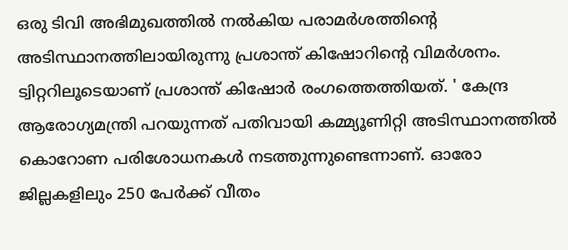ഒരു ടിവി അഭിമുഖത്തില്‍ നല്‍കിയ പരാമര്‍ശത്തിന്റെ അടിസ്ഥാനത്തിലായിരുന്നു പ്രശാന്ത് കിഷോറിന്റെ വിമര്‍ശനം. ട്വിറ്ററിലൂടെയാണ് പ്രശാന്ത് കിഷോര്‍ രംഗത്തെത്തിയത്. ' കേന്ദ്ര ആരോഗ്യമന്ത്രി പറയുന്നത് പതിവായി കമ്മ്യൂണിറ്റി അടിസ്ഥാനത്തില്‍ കൊറോണ പരിശോധനകള്‍ നടത്തുന്നുണ്ടെന്നാണ്. ഓരോ ജില്ലകളിലും 250 പേര്‍ക്ക് വീതം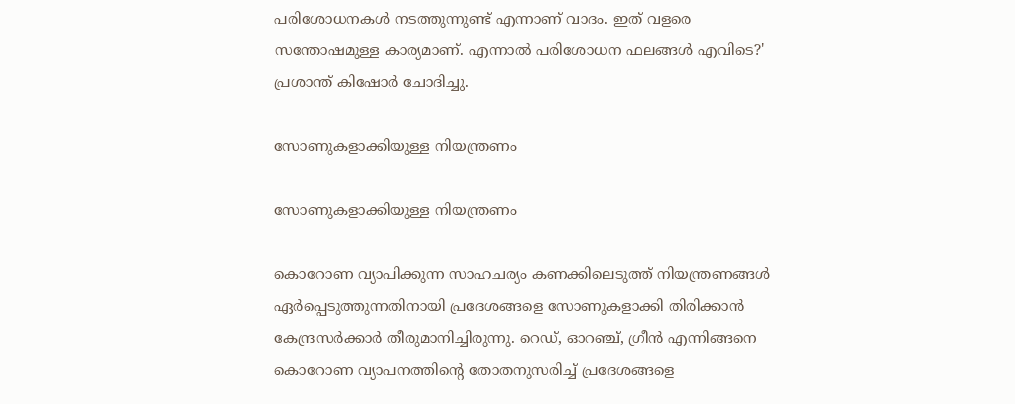പരിശോധനകള്‍ നടത്തുന്നുണ്ട് എന്നാണ് വാദം. ഇത് വളരെ സന്തോഷമുള്ള കാര്യമാണ്. എന്നാല്‍ പരിശോധന ഫലങ്ങള്‍ എവിടെ?' പ്രശാന്ത് കിഷോര്‍ ചോദിച്ചു.

സോണുകളാക്കിയുള്ള നിയന്ത്രണം

സോണുകളാക്കിയുള്ള നിയന്ത്രണം

കൊറോണ വ്യാപിക്കുന്ന സാഹചര്യം കണക്കിലെടുത്ത് നിയന്ത്രണങ്ങള്‍ ഏര്‍പ്പെടുത്തുന്നതിനായി പ്രദേശങ്ങളെ സോണുകളാക്കി തിരിക്കാന്‍ കേന്ദ്രസര്‍ക്കാര്‍ തീരുമാനിച്ചിരുന്നു. റെഡ്, ഓറഞ്ച്, ഗ്രീന്‍ എന്നിങ്ങനെ കൊറോണ വ്യാപനത്തിന്റെ തോതനുസരിച്ച് പ്രദേശങ്ങളെ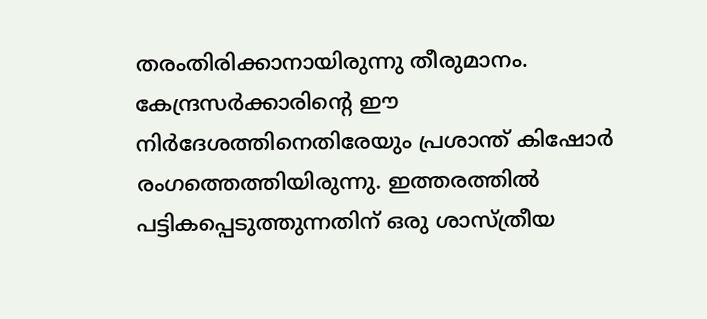തരംതിരിക്കാനായിരുന്നു തീരുമാനം. കേന്ദ്രസര്‍ക്കാരിന്റെ ഈ നിര്‍ദേശത്തിനെതിരേയും പ്രശാന്ത് കിഷോര്‍ രംഗത്തെത്തിയിരുന്നു. ഇത്തരത്തില്‍ പട്ടികപ്പെടുത്തുന്നതിന് ഒരു ശാസ്ത്രീയ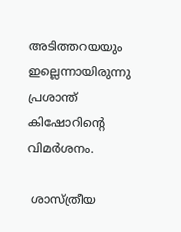അടിത്തറയയും ഇല്ലെന്നായിരുന്നു പ്രശാന്ത് കിഷോറിന്റെ വിമര്‍ശനം.

 ശാസ്ത്രീയ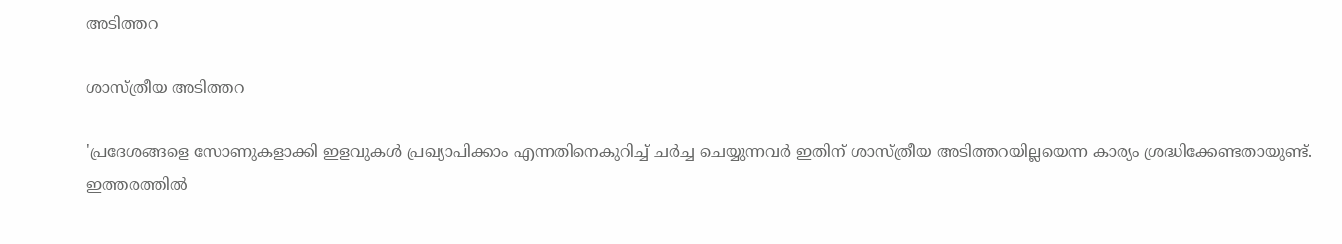അടിത്തറ

ശാസ്ത്രീയ അടിത്തറ

'പ്രദേശങ്ങളെ സോണുകളാക്കി ഇളവുകള്‍ പ്രഖ്യാപിക്കാം എന്നതിനെകുറിച്ച് ചര്‍ച്ച ചെയ്യുന്നവര്‍ ഇതിന് ശാസ്ത്രീയ അടിത്തറയില്ലയെന്ന കാര്യം ശ്രദ്ധിക്കേണ്ടതായുണ്ട്. ഇത്തരത്തില്‍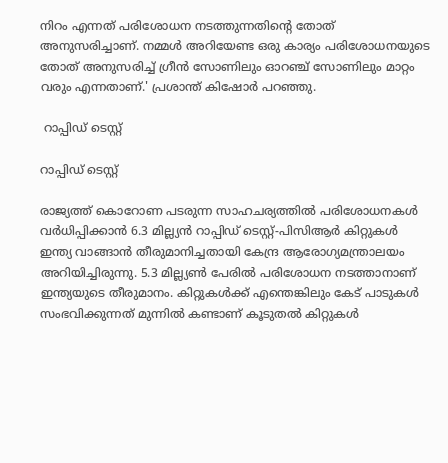നിറം എന്നത് പരിശോധന നടത്തുന്നതിന്റെ തോത് അനുസരിച്ചാണ്. നമ്മള്‍ അറിയേണ്ട ഒരു കാര്യം പരിശോധനയുടെ തോത് അനുസരിച്ച് ഗ്രീന്‍ സോണിലും ഓറഞ്ച് സോണിലും മാറ്റം വരും എന്നതാണ്.' പ്രശാന്ത് കിഷോര്‍ പറഞ്ഞു.

 റാപ്പിഡ് ടെസ്റ്റ്

റാപ്പിഡ് ടെസ്റ്റ്

രാജ്യത്ത് കൊറോണ പടരുന്ന സാഹചര്യത്തില്‍ പരിശോധനകള്‍ വര്‍ധിപ്പിക്കാന്‍ 6.3 മില്ല്യന്‍ റാപ്പിഡ് ടെസ്റ്റ്-പിസിആര്‍ കിറ്റുകള്‍ ഇന്ത്യ വാങ്ങാന്‍ തീരുമാനിച്ചതായി കേന്ദ്ര ആരോഗ്യമന്ത്രാലയം അറിയിച്ചിരുന്നു. 5.3 മില്ല്യണ്‍ പേരില്‍ പരിശോധന നടത്താനാണ് ഇന്ത്യയുടെ തീരുമാനം. കിറ്റുകള്‍ക്ക് എന്തെങ്കിലും കേട് പാടുകള്‍ സംഭവിക്കുന്നത് മുന്നില്‍ കണ്ടാണ് കൂടുതല്‍ കിറ്റുകള്‍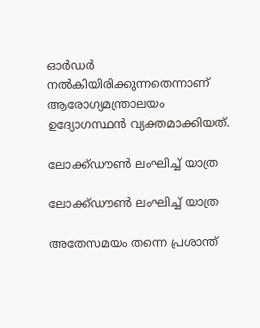ഓര്‍ഡര്‍ നല്‍കിയിരിക്കുന്നതെന്നാണ് ആരോഗ്യമന്ത്രാലയം ഉദ്യോഗസ്ഥന്‍ വ്യക്തമാക്കിയത്.

ലോക്ക്ഡൗണ്‍ ലംഘിച്ച് യാത്ര

ലോക്ക്ഡൗണ്‍ ലംഘിച്ച് യാത്ര

അതേസമയം തന്നെ പ്രശാന്ത്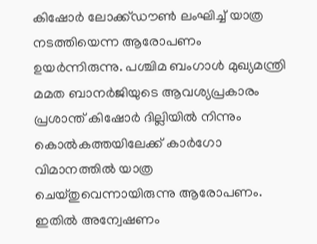കിഷോര്‍ ലോക്ക്ഡൗണ്‍ ലംഘിച്ച് യാത്ര നടത്തിയെന്ന ആരോപണം ഉയര്‍ന്നിരുന്നു. പശ്ചിമ ബംഗാള്‍ മുഖ്യമന്ത്രി മമത ബാനര്‍ജിയുടെ ആവശ്യപ്രകാരം പ്രശാന്ത് കിഷോര്‍ ദില്ലിയില്‍ നിന്നും കൊല്‍കത്തയിലേക്ക് കാര്‍ഗോ വിമാനത്തില്‍ യാത്ര ചെയ്തുവെന്നായിരുന്നു ആരോപണം. ഇതില്‍ അന്വേഷണം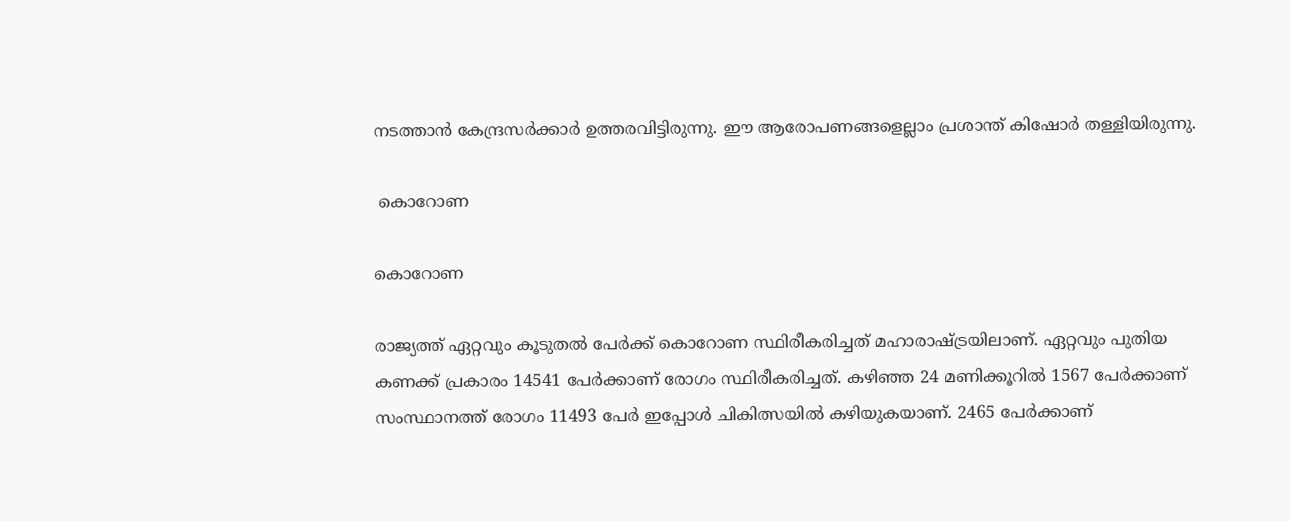നടത്താന്‍ കേന്ദ്രസര്‍ക്കാര്‍ ഉത്തരവിട്ടിരുന്നു. ഈ ആരോപണങ്ങളെല്ലാം പ്രശാന്ത് കിഷോര്‍ തള്ളിയിരുന്നു.

 കൊറോണ

കൊറോണ

രാജ്യത്ത് ഏറ്റവും കൂടുതല്‍ പേര്‍ക്ക് കൊറോണ സ്ഥിരീകരിച്ചത് മഹാരാഷ്ട്രയിലാണ്. ഏറ്റവും പുതിയ കണക്ക് പ്രകാരം 14541 പേര്‍ക്കാണ് രോഗം സ്ഥിരീകരിച്ചത്. കഴിഞ്ഞ 24 മണിക്കൂറില്‍ 1567 പേര്‍ക്കാണ് സംസ്ഥാനത്ത് രോഗം 11493 പേര്‍ ഇപ്പോള്‍ ചികിത്സയില്‍ കഴിയുകയാണ്. 2465 പേര്‍ക്കാണ്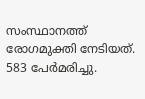സംസ്ഥാനത്ത് രോഗമുക്തി നേടിയത്. 583 പേര്‍മരിച്ചു.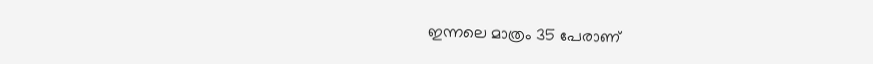ഇന്നലെ മാത്രം 35 പേരാണ്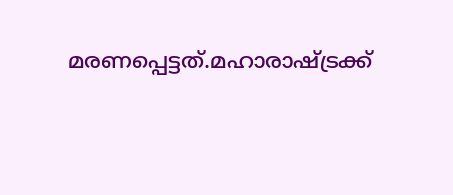മരണപ്പെട്ടത്.മഹാരാഷ്ട്രക്ക്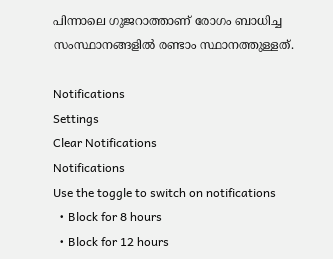പിന്നാലെ ഗുജറാത്താണ് രോഗം ബാധിച്ച സംസ്ഥാനങ്ങളില്‍ രണ്ടാം സ്ഥാനത്തുള്ളത്.

Notifications
Settings
Clear Notifications
Notifications
Use the toggle to switch on notifications
  • Block for 8 hours
  • Block for 12 hours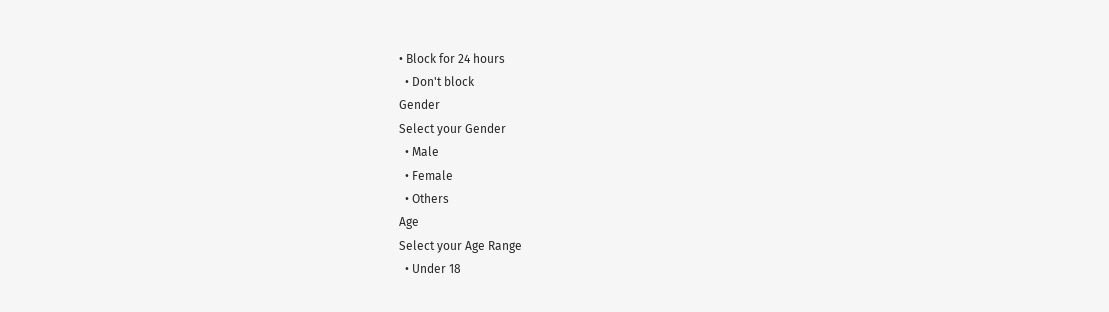• Block for 24 hours
  • Don't block
Gender
Select your Gender
  • Male
  • Female
  • Others
Age
Select your Age Range
  • Under 18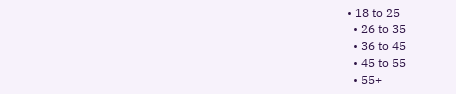• 18 to 25
  • 26 to 35
  • 36 to 45
  • 45 to 55
  • 55+